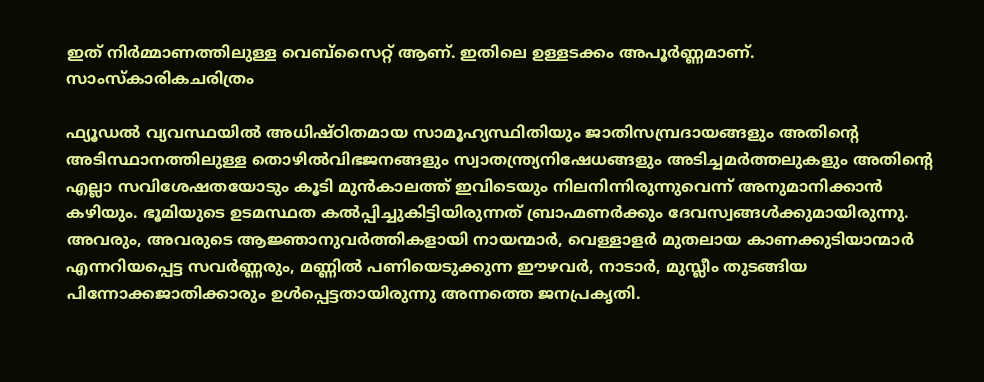ഇത് നിർമ്മാണത്തിലുള്ള വെബ്സൈറ്റ് ആണ്. ഇതിലെ ഉള്ളടക്കം അപൂർണ്ണമാണ്.
സാംസ്കാരികചരിത്രം

ഫ്യൂഡല്‍ വ്യവസ്ഥയില്‍ അധിഷ്ഠിതമായ സാമൂഹ്യസ്ഥിതിയും ജാതിസമ്പ്രദായങ്ങളും അതിന്റെ അടിസ്ഥാനത്തിലുള്ള തൊഴില്‍വിഭജനങ്ങളും സ്വാതന്ത്ര്യനിഷേധങ്ങളും അടിച്ചമര്‍ത്തലുകളും അതിന്റെ എല്ലാ സവിശേഷതയോടും കൂടി മുന്‍കാലത്ത് ഇവിടെയും നിലനിന്നിരുന്നുവെന്ന് അനുമാനിക്കാന്‍ കഴിയും. ഭൂമിയുടെ ഉടമസ്ഥത കല്‍പ്പിച്ചുകിട്ടിയിരുന്നത് ബ്രാഹ്മണര്‍ക്കും ദേവസ്വങ്ങള്‍ക്കുമായിരുന്നു. അവരും, അവരുടെ ആജ്ഞാനുവര്‍ത്തികളായി നായന്മാര്‍, വെള്ളാളര്‍ മുതലായ കാണക്കുടിയാന്മാര്‍ എന്നറിയപ്പെട്ട സവര്‍ണ്ണരും, മണ്ണില്‍ പണിയെടുക്കുന്ന ഈഴവര്‍, നാടാര്‍, മുസ്ലീം തുടങ്ങിയ പിന്നോക്കജാതിക്കാരും ഉള്‍പ്പെട്ടതായിരുന്നു അന്നത്തെ ജനപ്രകൃതി.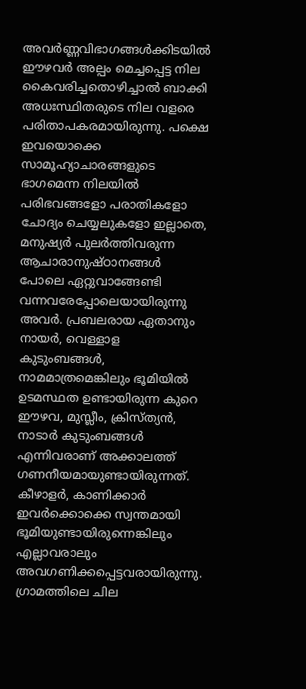അവര്‍ണ്ണവിഭാഗങ്ങള്‍ക്കിടയില്‍ ഈഴവര്‍ അല്പം മെച്ചപ്പെട്ട നില കൈവരിച്ചതൊഴിച്ചാല്‍ ബാക്കി അധഃസ്ഥിതരുടെ നില വളരെ പരിതാപകരമായിരുന്നു. പക്ഷെ ഇവയൊക്കെ സാമൂഹ്യാചാരങ്ങളുടെ ഭാഗമെന്ന നിലയില്‍ പരിഭവങ്ങളോ പരാതികളോ ചോദ്യം ചെയ്യലുകളോ ഇല്ലാതെ, മനുഷ്യര്‍ പുലര്‍ത്തിവരുന്ന ആചാരാനുഷ്ഠാനങ്ങള്‍ പോലെ ഏറ്റുവാങ്ങേണ്ടി വന്നവരേപ്പോലെയായിരുന്നു അവര്‍. പ്രബലരായ ഏതാനും നായര്‍, വെള്ളാള കുടുംബങ്ങള്‍, നാമമാത്രമെങ്കിലും ഭൂമിയില്‍ ഉടമസ്ഥത ഉണ്ടായിരുന്ന കുറെ ഈഴവ, മുസ്ലീം, ക്രിസ്ത്യന്‍, നാടാര്‍ കുടുംബങ്ങള്‍ എന്നിവരാണ് അക്കാലത്ത് ഗണനീയമായുണ്ടായിരുന്നത്. കീഴാളര്‍, കാണിക്കാര്‍ ഇവര്‍ക്കൊക്കെ സ്വന്തമായി ഭൂമിയുണ്ടായിരുന്നെങ്കിലും എല്ലാവരാലും അവഗണിക്കപ്പെട്ടവരായിരുന്നു. ഗ്രാമത്തിലെ ചില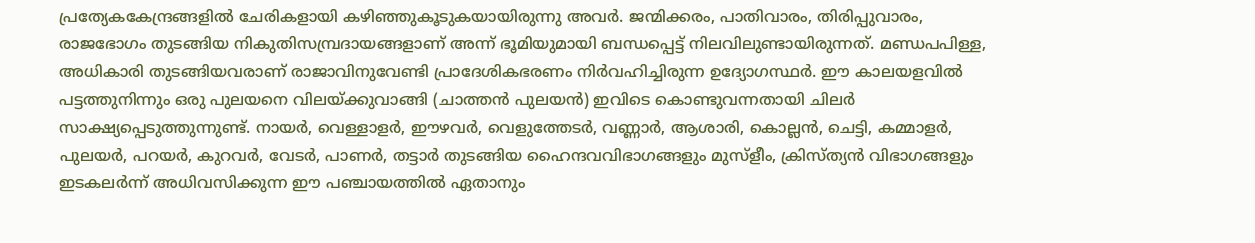പ്രത്യേകകേന്ദ്രങ്ങളില്‍ ചേരികളായി കഴിഞ്ഞുകൂടുകയായിരുന്നു അവര്‍. ജന്മിക്കരം, പാതിവാരം, തിരിപ്പുവാരം, രാജഭോഗം തുടങ്ങിയ നികുതിസമ്പ്രദായങ്ങളാണ് അന്ന് ഭൂമിയുമായി ബന്ധപ്പെട്ട് നിലവിലുണ്ടായിരുന്നത്. മണ്ഡപപിള്ള, അധികാരി തുടങ്ങിയവരാണ് രാജാവിനുവേണ്ടി പ്രാദേശികഭരണം നിര്‍വഹിച്ചിരുന്ന ഉദ്യോഗസ്ഥര്‍. ഈ കാലയളവില്‍ പട്ടത്തുനിന്നും ഒരു പുലയനെ വിലയ്ക്കുവാങ്ങി (ചാത്തന്‍ പുലയന്‍) ഇവിടെ കൊണ്ടുവന്നതായി ചിലര്‍ സാക്ഷ്യപ്പെടുത്തുന്നുണ്ട്. നായര്‍, വെള്ളാളര്‍, ഈഴവര്‍, വെളുത്തേടര്‍, വണ്ണാര്‍, ആശാരി, കൊല്ലന്‍, ചെട്ടി, കമ്മാളര്‍, പുലയര്‍, പറയര്‍, കുറവര്‍, വേടര്‍, പാണര്‍, തട്ടാര്‍ തുടങ്ങിയ ഹൈന്ദവവിഭാഗങ്ങളും മുസ്ളീം, ക്രിസ്ത്യന്‍ വിഭാഗങ്ങളും ഇടകലര്‍ന്ന് അധിവസിക്കുന്ന ഈ പഞ്ചായത്തില്‍ ഏതാനും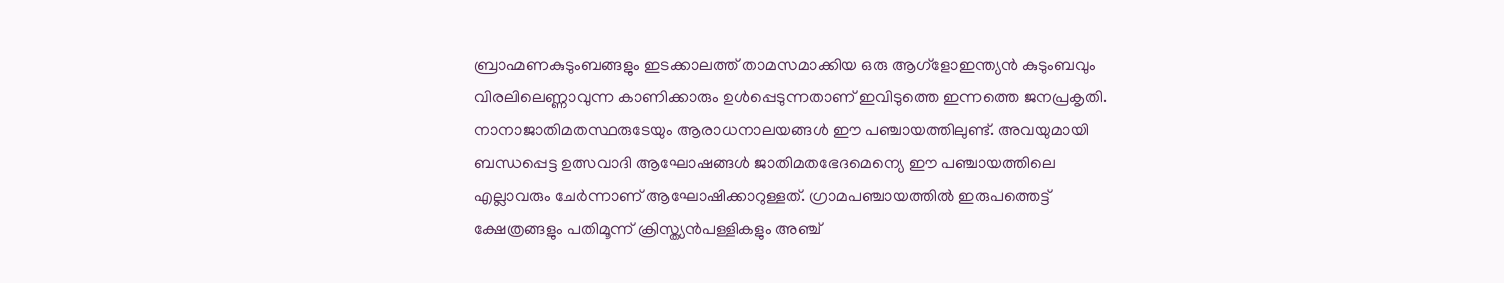ബ്രാഹ്മണകുടുംബങ്ങളും ഇടക്കാലത്ത് താമസമാക്കിയ ഒരു ആഗ്ളോഇന്ത്യന്‍ കുടുംബവും വിരലിലെണ്ണാവുന്ന കാണിക്കാരും ഉള്‍പ്പെടുന്നതാണ് ഇവിടുത്തെ ഇന്നത്തെ ജനപ്രകൃതി. നാനാജാതിമതസ്ഥരുടേയും ആരാധനാലയങ്ങള്‍ ഈ പഞ്ചായത്തിലുണ്ട്. അവയുമായി ബന്ധപ്പെട്ട ഉത്സവാദി ആഘോഷങ്ങള്‍ ജാതിമതഭേദമെന്യെ ഈ പഞ്ചായത്തിലെ എല്ലാവരും ചേര്‍ന്നാണ് ആഘോഷിക്കാറുള്ളത്. ഗ്രാമപഞ്ചായത്തില്‍ ഇരുപത്തെട്ട് ക്ഷേത്രങ്ങളും പതിമൂന്ന് ക്രിസ്ത്യന്‍പള്ളികളും അഞ്ച്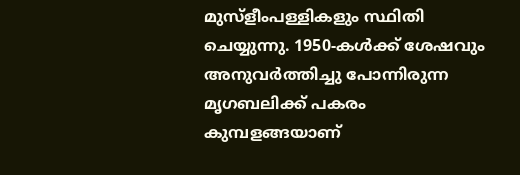മുസ്ളീംപള്ളികളും സ്ഥിതി ചെയ്യുന്നു. 1950-കള്‍ക്ക് ശേഷവും അനുവര്‍ത്തിച്ചു പോന്നിരുന്ന മൃഗബലിക്ക് പകരം കുമ്പളങ്ങയാണ്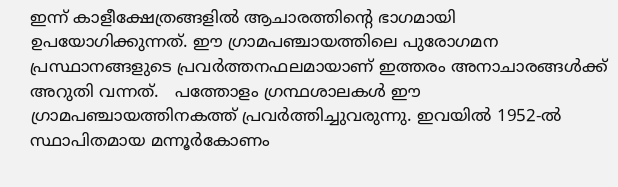ഇന്ന് കാളീക്ഷേത്രങ്ങളില്‍ ആചാരത്തിന്‍റെ ഭാഗമായി ഉപയോഗിക്കുന്നത്. ഈ ഗ്രാമപഞ്ചായത്തിലെ പുരോഗമന പ്രസ്ഥാനങ്ങളുടെ പ്രവര്‍ത്തനഫലമായാണ് ഇത്തരം അനാചാരങ്ങള്‍ക്ക് അറുതി വന്നത്.   പത്തോളം ഗ്രന്ഥശാലകള്‍ ഈ ഗ്രാമപഞ്ചായത്തിനകത്ത് പ്രവര്‍ത്തിച്ചുവരുന്നു. ഇവയില്‍ 1952-ല്‍ സ്ഥാപിതമായ മന്നൂര്‍കോണം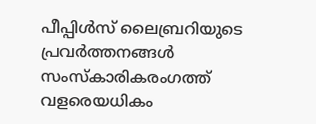പീപ്പിള്‍സ് ലൈബ്രറിയുടെ പ്രവര്‍ത്തനങ്ങള്‍ സംസ്കാരികരംഗത്ത് വളരെയധികം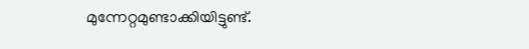മുന്നേറ്റമുണ്ടാക്കിയിട്ടുണ്ട്.